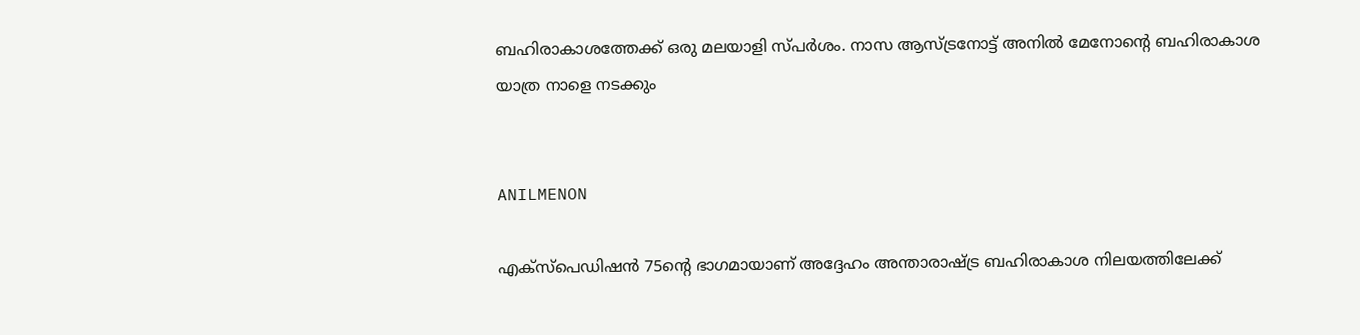ബഹിരാകാശത്തേക്ക് ഒരു മലയാളി സ്പര്‍ശം. നാസ ആസ്ട്രനോട്ട് അനില്‍ മേനോന്റെ ബഹിരാകാശ യാത്ര നാളെ നടക്കും


ANILMENON

എക്സ്പെഡിഷന്‍ 75ന്റെ ഭാഗമായാണ് അദ്ദേഹം അന്താരാഷ്ട്ര ബഹിരാകാശ നിലയത്തിലേക്ക്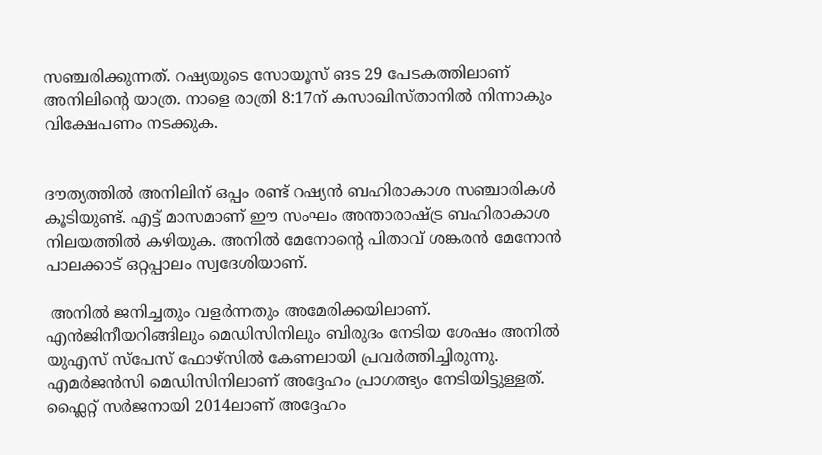സഞ്ചരിക്കുന്നത്. റഷ്യയുടെ സോയൂസ് ങട 29 പേടകത്തിലാണ് അനിലിന്റെ യാത്ര. നാളെ രാത്രി 8:17ന് കസാഖിസ്താനില്‍ നിന്നാകും വിക്ഷേപണം നടക്കുക.


ദൗത്യത്തില്‍ അനിലിന് ഒപ്പം രണ്ട് റഷ്യന്‍ ബഹിരാകാശ സഞ്ചാരികള്‍ കൂടിയുണ്ട്. എട്ട് മാസമാണ് ഈ സംഘം അന്താരാഷ്ട്ര ബഹിരാകാശ നിലയത്തില്‍ കഴിയുക. അനില്‍ മേനോന്റെ പിതാവ് ശങ്കരന്‍ മേനോന്‍ പാലക്കാട് ഒറ്റപ്പാലം സ്വദേശിയാണ്.

 അനില്‍ ജനിച്ചതും വളര്‍ന്നതും അമേരിക്കയിലാണ്. എന്‍ജിനീയറിങ്ങിലും മെഡിസിനിലും ബിരുദം നേടിയ ശേഷം അനില്‍ യുഎസ് സ്പേസ് ഫോഴ്സില്‍ കേണലായി പ്രവര്‍ത്തിച്ചിരുന്നു. എമര്‍ജന്‍സി മെഡിസിനിലാണ് അദ്ദേഹം പ്രാഗത്ഭ്യം നേടിയിട്ടുള്ളത്. ഫ്ലൈറ്റ് സര്‍ജനായി 2014ലാണ് അദ്ദേഹം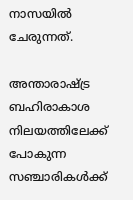നാസയില്‍ ചേരുന്നത്.

അന്താരാഷ്ട്ര ബഹിരാകാശ നിലയത്തിലേക്ക് പോകുന്ന സഞ്ചാരികള്‍ക്ക്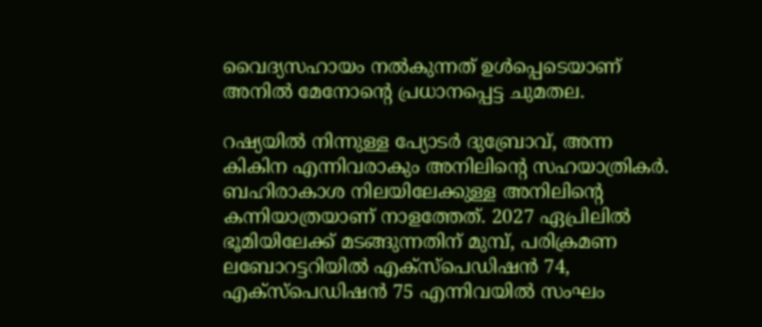വൈദ്യസഹായം നല്‍കുന്നത് ഉള്‍പ്പെടെയാണ് അനില്‍ മേനോന്റെ പ്രധാനപ്പെട്ട ചുമതല.

റഷ്യയില്‍ നിന്നുള്ള പ്യോടര്‍ ദുബ്രോവ്, അന്ന കികിന എന്നിവരാകും അനിലിന്റെ സഹയാത്രികര്‍. ബഹിരാകാശ നിലയിലേക്കുള്ള അനിലിന്റെ കന്നിയാത്രയാണ് നാളത്തേത്. 2027 ഏപ്രിലില്‍ ഭൂമിയിലേക്ക് മടങ്ങുന്നതിന് മുമ്പ്, പരിക്രമണ ലബോറട്ടറിയില്‍ എക്സ്പെഡിഷന്‍ 74, എക്സ്പെഡിഷന്‍ 75 എന്നിവയില്‍ സംഘം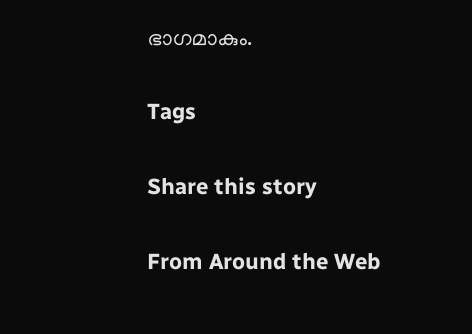ഭാഗമാകും.

Tags

Share this story

From Around the Web